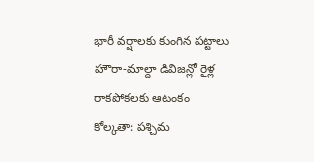భారీ వర్షాలకు కుంగిన పట్టాలు
హౌరా-మాల్దా డివిజన్లో రైళ్ల రాకపోకలకు ఆటంకం
కోల్కతా: పశ్చిమ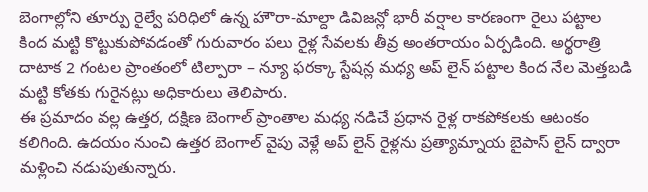బెంగాల్లోని తూర్పు రైల్వే పరిధిలో ఉన్న హౌరా-మాల్దా డివిజన్లో భారీ వర్షాల కారణంగా రైలు పట్టాల కింద మట్టి కొట్టుకుపోవడంతో గురువారం పలు రైళ్ల సేవలకు తీవ్ర అంతరాయం ఏర్పడింది. అర్థరాత్రి దాటాక 2 గంటల ప్రాంతంలో టిల్పారా – న్యూ ఫరక్కా స్టేషన్ల మధ్య అప్ లైన్ పట్టాల కింద నేల మెత్తబడి మట్టి కోతకు గురైనట్లు అధికారులు తెలిపారు.
ఈ ప్రమాదం వల్ల ఉత్తర, దక్షిణ బెంగాల్ ప్రాంతాల మధ్య నడిచే ప్రధాన రైళ్ల రాకపోకలకు ఆటంకం కలిగింది. ఉదయం నుంచి ఉత్తర బెంగాల్ వైపు వెళ్లే అప్ లైన్ రైళ్లను ప్రత్యామ్నాయ బైపాస్ లైన్ ద్వారా మళ్లించి నడుపుతున్నారు.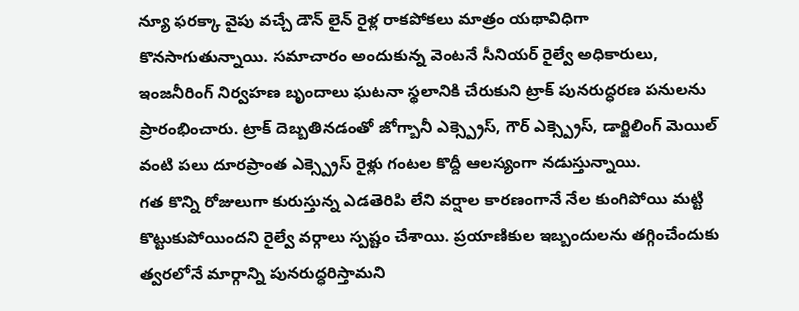న్యూ ఫరక్కా వైపు వచ్చే డౌన్ లైన్ రైళ్ల రాకపోకలు మాత్రం యథావిధిగా కొనసాగుతున్నాయి. సమాచారం అందుకున్న వెంటనే సీనియర్ రైల్వే అధికారులు, ఇంజనీరింగ్ నిర్వహణ బృందాలు ఘటనా స్థలానికి చేరుకుని ట్రాక్ పునరుద్ధరణ పనులను ప్రారంభించారు. ట్రాక్ దెబ్బతినడంతో జోగ్బానీ ఎక్స్ప్రెస్, గౌర్ ఎక్స్ప్రెస్, డార్జిలింగ్ మెయిల్ వంటి పలు దూరప్రాంత ఎక్స్ప్రెస్ రైళ్లు గంటల కొద్దీ ఆలస్యంగా నడుస్తున్నాయి.
గత కొన్ని రోజులుగా కురుస్తున్న ఎడతెరిపి లేని వర్షాల కారణంగానే నేల కుంగిపోయి మట్టి కొట్టుకుపోయిందని రైల్వే వర్గాలు స్పష్టం చేశాయి. ప్రయాణికుల ఇబ్బందులను తగ్గించేందుకు త్వరలోనే మార్గాన్ని పునరుద్ధరిస్తామని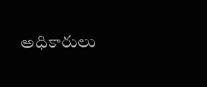అధికారులు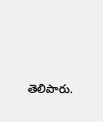తెలిపారు.